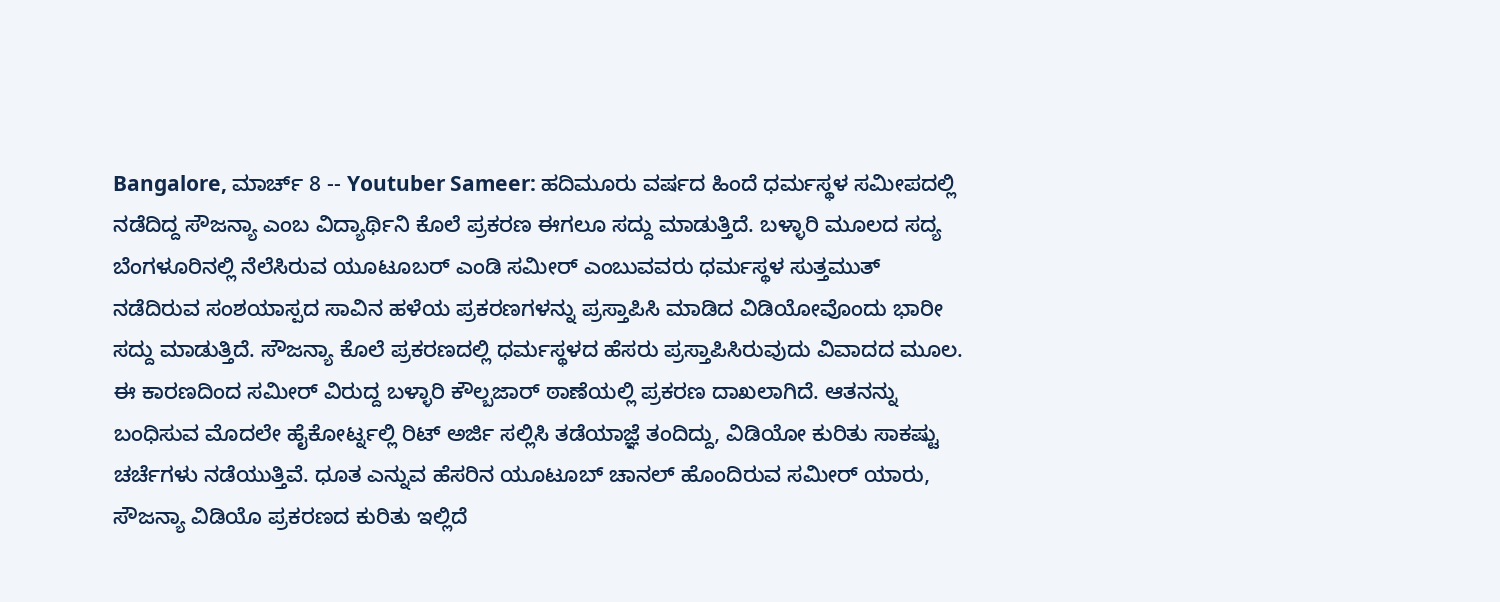Bangalore, ಮಾರ್ಚ್ 8 -- Youtuber Sameer: ಹದಿಮೂರು ವರ್ಷದ ಹಿಂದೆ ಧರ್ಮಸ್ಥಳ ಸಮೀಪದಲ್ಲಿ ನಡೆದಿದ್ದ ಸೌಜನ್ಯಾ ಎಂಬ ವಿದ್ಯಾರ್ಥಿನಿ ಕೊಲೆ ಪ್ರಕರಣ ಈಗಲೂ ಸದ್ದು ಮಾಡುತ್ತಿದೆ. ಬಳ್ಳಾರಿ ಮೂಲದ ಸದ್ಯ ಬೆಂಗಳೂರಿನಲ್ಲಿ ನೆಲೆಸಿರುವ ಯೂಟೂಬರ್ ಎಂಡಿ ಸಮೀರ್ ಎಂಬುವವರು ಧರ್ಮಸ್ಥಳ ಸುತ್ತಮುತ್ ನಡೆದಿರುವ ಸಂಶಯಾಸ್ಪದ ಸಾವಿನ ಹಳೆಯ ಪ್ರಕರಣಗಳನ್ನು ಪ್ರಸ್ತಾಪಿಸಿ ಮಾಡಿದ ವಿಡಿಯೋವೊಂದು ಭಾರೀ ಸದ್ದು ಮಾಡುತ್ತಿದೆ. ಸೌಜನ್ಯಾ ಕೊಲೆ ಪ್ರಕರಣದಲ್ಲಿ ಧರ್ಮಸ್ಥಳದ ಹೆಸರು ಪ್ರಸ್ತಾಪಿಸಿರುವುದು ವಿವಾದದ ಮೂಲ. ಈ ಕಾರಣದಿಂದ ಸಮೀರ್ ವಿರುದ್ದ ಬಳ್ಳಾರಿ ಕೌಲ್ಬಜಾರ್ ಠಾಣೆಯಲ್ಲಿ ಪ್ರಕರಣ ದಾಖಲಾಗಿದೆ. ಆತನನ್ನು ಬಂಧಿಸುವ ಮೊದಲೇ ಹೈಕೋರ್ಟ್ನಲ್ಲಿ ರಿಟ್ ಅರ್ಜಿ ಸಲ್ಲಿಸಿ ತಡೆಯಾಜ್ಞೆ ತಂದಿದ್ದು, ವಿಡಿಯೋ ಕುರಿತು ಸಾಕಷ್ಟು ಚರ್ಚೆಗಳು ನಡೆಯುತ್ತಿವೆ. ಧೂತ ಎನ್ನುವ ಹೆಸರಿನ ಯೂಟೂಬ್ ಚಾನಲ್ ಹೊಂದಿರುವ ಸಮೀರ್ ಯಾರು, ಸೌಜನ್ಯಾ ವಿಡಿಯೊ ಪ್ರಕರಣದ ಕುರಿತು ಇಲ್ಲಿದೆ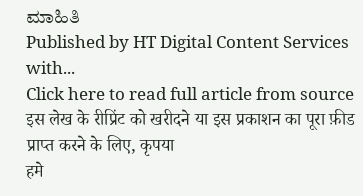ಮಾಹಿತಿ
Published by HT Digital Content Services with...
Click here to read full article from source
इस लेख के रीप्रिंट को खरीदने या इस प्रकाशन का पूरा फ़ीड प्राप्त करने के लिए, कृपया
हमे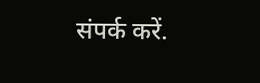संपर्क करें.